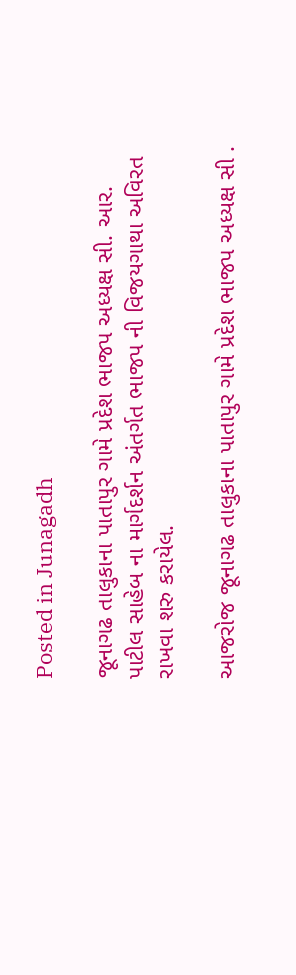Posted in Junagadh

જૂનાગઢ તાલુકાના પાતાપુર ગામે પ્રદેશ ભાજપ અધ્યક્ષ સી. આર. પાટીલ સાહેબ ના માર્ગદર્શન અંતર્ગત ભાજપ ની વિજયગાથા અવિરત રાખવા શરુ કરાયેલ.

આજરોજ જૂનાગઢ તાલુકાના પાતાપુર ગામે પ્રદેશ ભાજપ અધ્યક્ષ સી .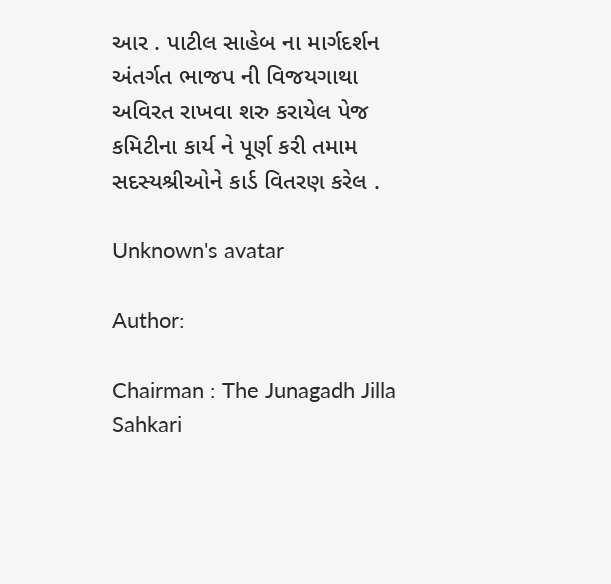આર . પાટીલ સાહેબ ના માર્ગદર્શન અંતર્ગત ભાજપ ની વિજયગાથા અવિરત રાખવા શરુ કરાયેલ પેજ કમિટીના કાર્ય ને પૂર્ણ કરી તમામ સદસ્યશ્રીઓને કાર્ડ વિતરણ કરેલ .

Unknown's avatar

Author:

Chairman : The Junagadh Jilla Sahkari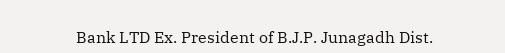Bank LTD Ex. President of B.J.P. Junagadh Dist.